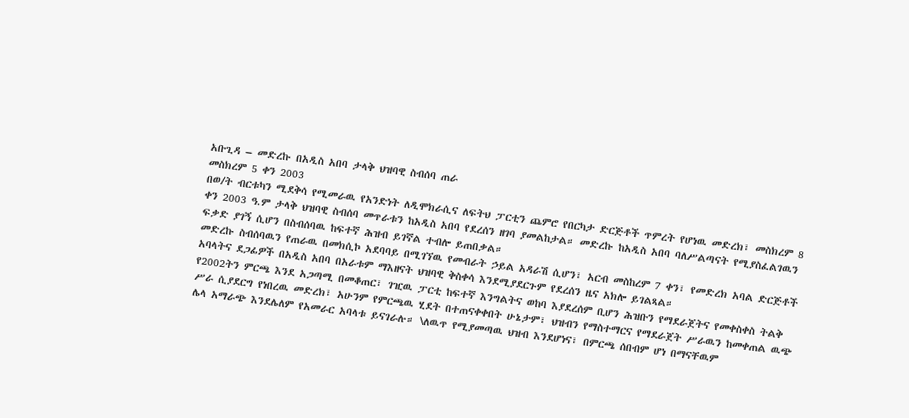አቡጊዳ – መድረኩ በአዲስ አበባ ታላቅ ህዝባዊ ስብሰባ ጠራ
መስክረም 5 ቀን 2003
በወ/ት ብርቱካን ሚደቅሳ የሚመራዉ የአንድነት ለዲሞክራሲና ለፍትህ ፓርቲን ጨምሮ የበርካታ ድርጅቶች ጥምረት የሆነዉ መድረክ፣ መስክረም 8 ቀን 2003 ዓ.ም ታላቅ ህዝባዊ ስብሰባ መጥራቱን ከአዲስ አበባ የደረሰን ዘገባ ያመልከታል። መድረኩ ከአዲስ አበባ ባለሥልጣናት የሚያስፈልገዉን ፍቃድ ያገኝ ሲሆን በስብሰባዉ ከፍተኛ ሕዝብ ይገኛል ተብሎ ይጠበቃል።
መድረኩ ስብሰባዉን የጠራዉ በመክሲኮ አደባባይ በሚገኘዉ የመብራት ኃይል አዳራሽ ሲሆን፣ አርብ መስከረም 7 ቀን፣ የመድረክ አባል ድርጅቶች አባላትና ደጋፊዎች በአዲስ አበባ በአራቱም ማእዘናት ህዝባዊ ቅስቀሳ እንደሚያደርጉም የደረሰን ዜና አክሎ ይገልጻል።
የ2002ትን ምርጫ እንደ አጋጣሚ በመቆጠር፣ ገዢዉ ፓርቲ ከፍተኛ እንግልትና ወከባ እያደረሰም ቢሆን ሕዝቡን የማደራጀትና የመቀስቀስ ትልቅ ሥራ ሲያደርግ የነበረዉ መድረክ፣ አሁንም የምርጫዉ ሂደት በተጠናቀቀበት ሁኔታም፣ ህዝብን የማስተማርና የማደራጀት ሥራዉን ከመቀጠል ዉጭ ሌላ አማራጭ እንደሌለም የአመራር አባላቱ ይናገራሉ። \ለዉጥ የሚያመጣዉ ህዝብ እንደሆነና፣ በምርጫ ሰበብም ሆነ በማናቸዉም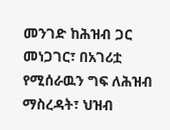መንገድ ከሕዝብ ጋር መነጋገር፣ በአገሪቷ የሚሰራዉን ግፍ ለሕዝብ ማስረዳት፣ ህዝብ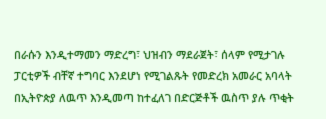በራሱን እንዲተማመን ማድረግ፣ ህዝብን ማደራጀት፣ ሰላም የሚታገሉ ፓርቲዎች ብቸኛ ተግባር እንደሆነ የሚገልጹት የመድረክ አመራር አባላት በኢትዮጵያ ለዉጥ እንዲመጣ ከተፈለገ በድርጅቶች ዉስጥ ያሉ ጥቂት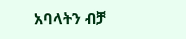አባላትን ብቻ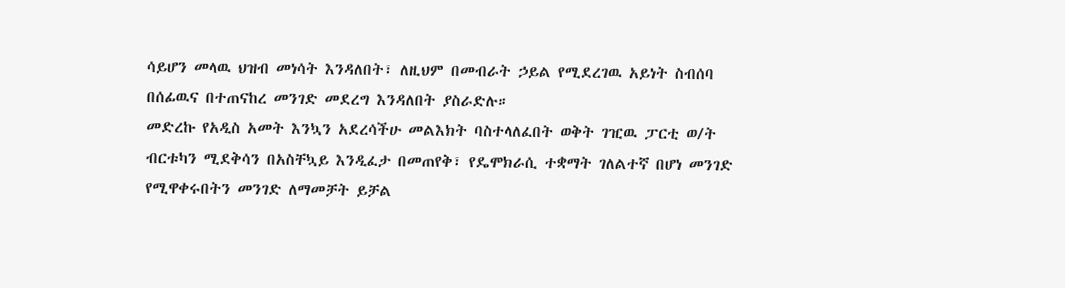ሳይሆን መላዉ ህዝብ መነሳት እንዳለበት፣ ለዚህም በመብራት ኃይል የሚደረገዉ አይነት ስብሰባ በሰፊዉና በተጠናከረ መንገድ መደረግ እንዳለበት ያስራድሉ።
መድረኩ የአዲስ አመት እንኳን አደረሳችሁ መልእክት ባስተላለፈበት ወቅት ገዢዉ ፓርቲ ወ/ት ብርቱካን ሚደቅሳን በአስቸኳይ እንዲፈታ በመጠየቅ፣ የዴሞክራሲ ተቋማት ገለልተኛ በሆነ መንገድ የሚዋቀሩበትን መንገድ ለማመቻት ይቻል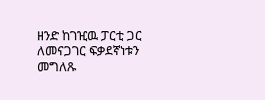ዘንድ ከገዢዉ ፓርቲ ጋር ለመናጋገር ፍቃደኛነቱን መግለጹ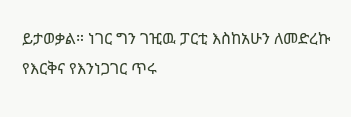ይታወቃል። ነገር ግን ገዢዉ ፓርቲ እስከአሁን ለመድረኩ የእርቅና የእንነጋገር ጥሩ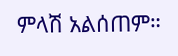ምላሽ አልሰጠም።